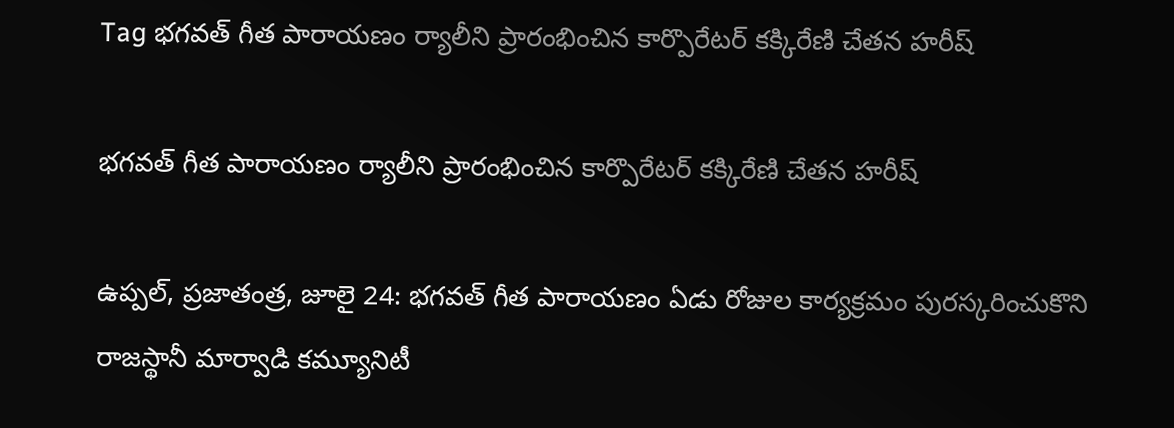Tag భగవత్ గీత పారాయణం ర్యాలీని ప్రారంభించిన కార్పొరేటర్ కక్కిరేణి చేతన హరీష్

భగవత్ గీత పారాయణం ర్యాలీని ప్రారంభించిన కార్పొరేటర్ కక్కిరేణి చేతన హరీష్

ఉప్పల్, ప్రజాతంత్ర, జూలై 24: భగవత్ గీత పారాయణం ఏడు రోజుల కార్యక్రమం పురస్కరించుకొని రాజస్థానీ మార్వాడి కమ్యూనిటీ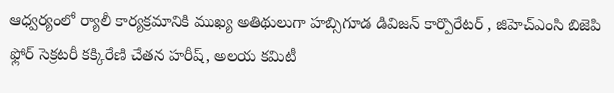ఆధ్వర్యంలో ర్యాలీ కార్యక్రమానికి ముఖ్య అతిథులుగా హబ్సిగూడ డివిజన్ కార్పొరేటర్ , జిహెచ్ఎంసి బిజెపి ఫ్లోర్ సెక్రటరీ కక్కిరేణి చేతన హరీష్, అలయ కమిటీ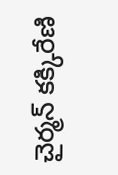చైర్మన్ కక్కిరేణి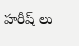హరీష్ లు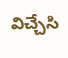విచ్చేసి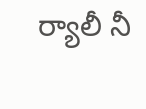ర్యాలీ నీ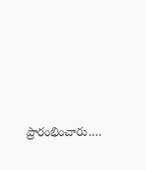ప్రారంభించారు.…